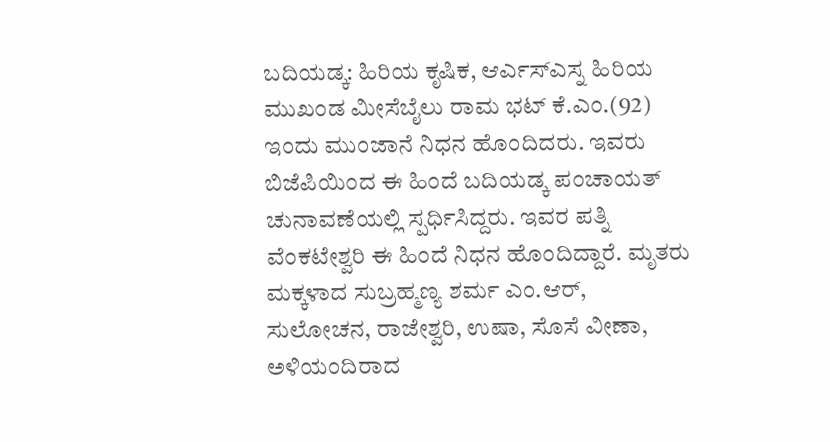ಬದಿಯಡ್ಕ: ಹಿರಿಯ ಕೃಷಿಕ, ಆರ್ಎಸ್ಎಸ್ನ ಹಿರಿಯ ಮುಖಂಡ ಮೀಸೆಬೈಲು ರಾಮ ಭಟ್ ಕೆ.ಎಂ.(92) ಇಂದು ಮುಂಜಾನೆ ನಿಧನ ಹೊಂದಿದರು. ಇವರು ಬಿಜೆಪಿಯಿಂದ ಈ ಹಿಂದೆ ಬದಿಯಡ್ಕ ಪಂಚಾಯತ್ ಚುನಾವಣೆಯಲ್ಲಿ ಸ್ಪರ್ಧಿಸಿದ್ದರು. ಇವರ ಪತ್ನಿ ವೆಂಕಟೇಶ್ವರಿ ಈ ಹಿಂದೆ ನಿಧನ ಹೊಂದಿದ್ದಾರೆ. ಮೃತರು ಮಕ್ಕಳಾದ ಸುಬ್ರಹ್ಮಣ್ಯ ಶರ್ಮ ಎಂ.ಆರ್, ಸುಲೋಚನ, ರಾಜೇಶ್ವರಿ, ಉಷಾ, ಸೊಸೆ ವೀಣಾ, ಅಳಿಯಂದಿರಾದ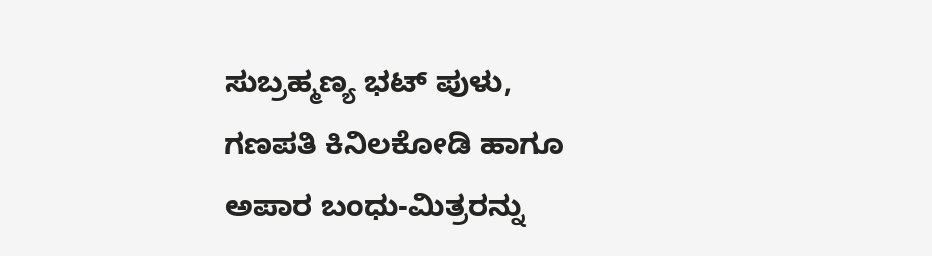ಸುಬ್ರಹ್ಮಣ್ಯ ಭಟ್ ಪುಳು, ಗಣಪತಿ ಕಿನಿಲಕೋಡಿ ಹಾಗೂ ಅಪಾರ ಬಂಧು-ಮಿತ್ರರನ್ನು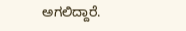ಅಗಲಿದ್ದಾರೆ.